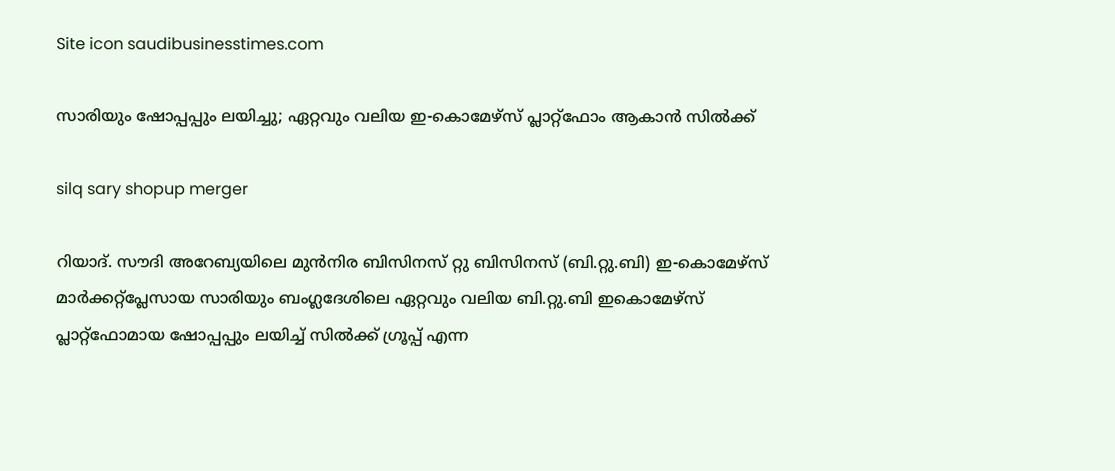Site icon saudibusinesstimes.com

സാരിയും ഷോപ്പപ്പും ലയിച്ചു; ഏറ്റവും വലിയ ഇ-കൊമേഴ്സ് പ്ലാറ്റ്ഫോം ആകാൻ സിൽക്ക്

silq sary shopup merger

റിയാദ്. സൗദി അറേബ്യയിലെ മുന്‍നിര ബിസിനസ് റ്റു ബിസിനസ് (ബി.റ്റു.ബി) ഇ-കൊമേഴ്‌സ് മാര്‍ക്കറ്റ്‌പ്ലേസായ സാരിയും ബംഗ്ലദേശിലെ ഏറ്റവും വലിയ ബി.റ്റു.ബി ഇകൊമേഴ്‌സ് പ്ലാറ്റ്‌ഫോമായ ഷോപ്പപ്പും ലയിച്ച് സില്‍ക്ക് ഗ്രൂപ്പ് എന്ന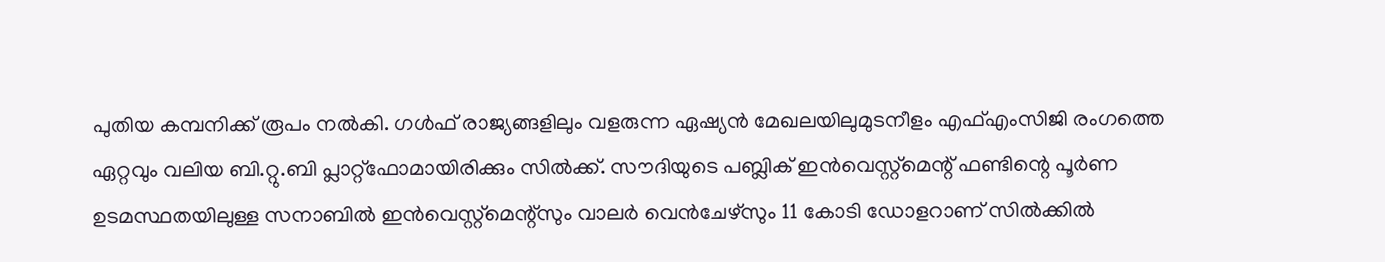പുതിയ കമ്പനിക്ക് രൂപം നല്‍കി. ഗള്‍ഫ് രാജ്യങ്ങളിലും വളരുന്ന ഏഷ്യന്‍ മേഖലയിലുമുടനീളം എഫ്എംസിജി രംഗത്തെ ഏറ്റവും വലിയ ബി.റ്റു.ബി പ്ലാറ്റ്‌ഫോമായിരിക്കും സില്‍ക്ക്. സൗദിയുടെ പബ്ലിക് ഇന്‍വെസ്റ്റ്‌മെന്റ് ഫണ്ടിന്റെ പൂര്‍ണ ഉടമസ്ഥതയിലുള്ള സനാബില്‍ ഇന്‍വെസ്റ്റ്‌മെന്റ്‌സും വാലര്‍ വെന്‍ചേഴ്‌സും 11 കോടി ഡോളറാണ് സില്‍ക്കില്‍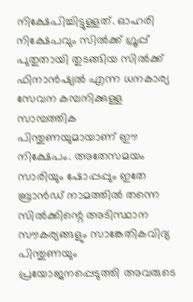നിക്ഷേപിച്ചിട്ടുള്ളത്. ഓഹരി നിക്ഷേപവും സില്‍ക്ക് ഗ്രൂപ്പ് പുതുതായി തുടങ്ങിയ സില്‍ക്ക് ഫിനാന്‍ഷ്യല്‍ എന്ന ധനകാര്യ സേവന കമ്പനിക്കുള്ള സാമ്പത്തിക പിന്തുണയുമായാണ് ഈ നിക്ഷേപം. അതേസമയം സാരിയും ഷോപ്പപ്പും ഇതേ ബ്രാന്‍ഡ് നാമത്തില്‍ തന്നെ സില്‍ക്കിന്റെ അടിസ്ഥാന സൗകര്യങ്ങളും സാങ്കേതികവിദ്യ പിന്തുണയും പ്രയോജനപ്പെടുത്തി അവരുടെ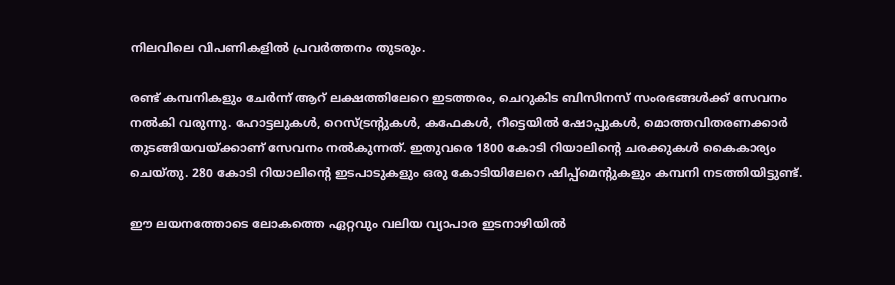നിലവിലെ വിപണികളില്‍ പ്രവര്‍ത്തനം തുടരും.

രണ്ട് കമ്പനികളും ചേര്‍ന്ന് ആറ് ലക്ഷത്തിലേറെ ഇടത്തരം, ചെറുകിട ബിസിനസ് സംരഭങ്ങള്‍ക്ക് സേവനം നല്‍കി വരുന്നു. ഹോട്ടലുകള്‍, റെസ്ട്രന്റുകള്‍, കഫേകള്‍, റീട്ടെയില്‍ ഷോപ്പുകള്‍, മൊത്തവിതരണക്കാര്‍ തുടങ്ങിയവയ്ക്കാണ് സേവനം നല്‍കുന്നത്. ഇതുവരെ 1800 കോടി റിയാലിന്റെ ചരക്കുകള്‍ കൈകാര്യം ചെയ്തു. 280 കോടി റിയാലിന്റെ ഇടപാടുകളും ഒരു കോടിയിലേറെ ഷിപ്പ്‌മെന്റുകളും കമ്പനി നടത്തിയിട്ടുണ്ട്.

ഈ ലയനത്തോടെ ലോകത്തെ ഏറ്റവും വലിയ വ്യാപാര ഇടനാഴിയില്‍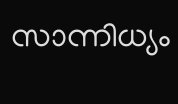സാന്നിധ്യം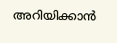അറിയിക്കാന്‍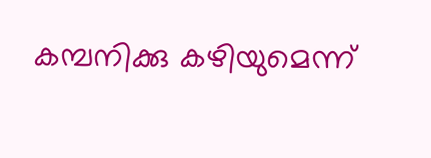കമ്പനിക്കു കഴിയുമെന്ന്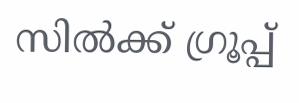സില്‍ക്ക് ഗ്രൂപ്പ്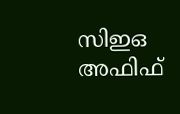സിഇഒ അഫിഫ്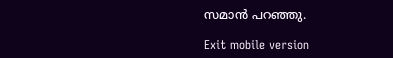സമാന്‍ പറഞ്ഞു.

Exit mobile version